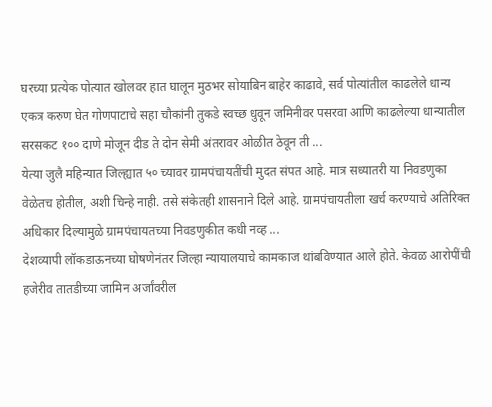घरच्या प्रत्येक पोत्यात खोलवर हात घालून मुठभर सोयाबिन बाहेर काढावे, सर्व पोत्यांतील काढलेले धान्य एकत्र करुण घेत गोणपाटाचे सहा चौकांनी तुकडे स्वच्छ धुवून जमिनीवर पसरवा आणि काढलेल्या धान्यातील सरसकट १०० दाणे मोजून दीड ते दोन सेमी अंतरावर ओळीत ठेवून ती ...
येत्या जुलै महिन्यात जिल्ह्यात ५० च्यावर ग्रामपंचायतींची मुदत संपत आहे. मात्र सध्यातरी या निवडणुका वेळेतच होतील, अशी चिन्हे नाही. तसे संकेतही शासनाने दिले आहे. ग्रामपंचायतीला खर्च करण्याचे अतिरिक्त अधिकार दिल्यामुळे ग्रामपंचायतच्या निवडणुकीत कधी नव्ह ...
देशव्यापी लॉकडाऊनच्या घोषणेनंतर जिल्हा न्यायालयाचे कामकाज थांबविण्यात आले होते. केवळ आरोपींची हजेरीव तातडीच्या जामिन अर्जांवरील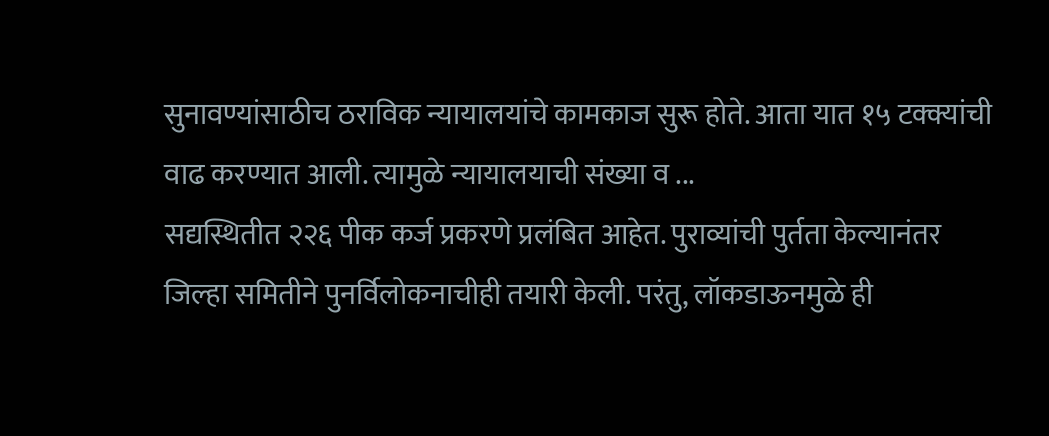सुनावण्यांसाठीच ठराविक न्यायालयांचे कामकाज सुरू होते. आता यात १५ टक्क्यांची वाढ करण्यात आली. त्यामुळे न्यायालयाची संख्या व ...
सद्यस्थितीत २२६ पीक कर्ज प्रकरणे प्रलंबित आहेत. पुराव्यांची पुर्तता केल्यानंतर जिल्हा समितीने पुनर्विलोकनाचीही तयारी केली. परंतु, लॉकडाऊनमुळे ही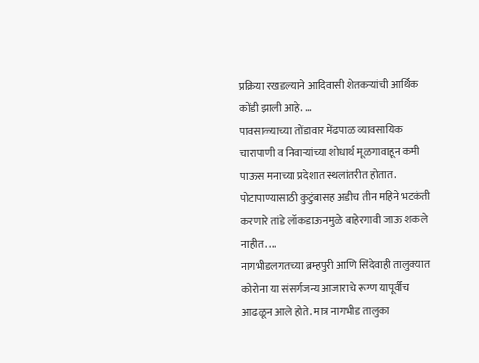प्रक्रिया रखडल्याने आदिवासी शेतकऱ्यांची आर्थिक कोंडी झाली आहे. ...
पावसाळ्याच्या तोंडावार मेंढपाळ व्यावसायिक चारापाणी व निवाऱ्यांच्या शोधार्थ मूळगावाहून कमी पाऊस मनाच्या प्रदेशात स्थलांतरीत होतात. पोटापाण्यासाठी कुटुंबासह अडीच तीन महिने भटकंती करणारे तांडे लॉकडाऊनमुळे बाहेरगावी जाऊ शकले नाहीत. ...
नागभीडलगतच्या ब्रम्हपुरी आणि सिंदेवाही तालुक्यात कोरोना या संसर्गजन्य आजाराचे रूग्ण यापूर्वीच आढळून आले होते. मात्र नागभीड तालुका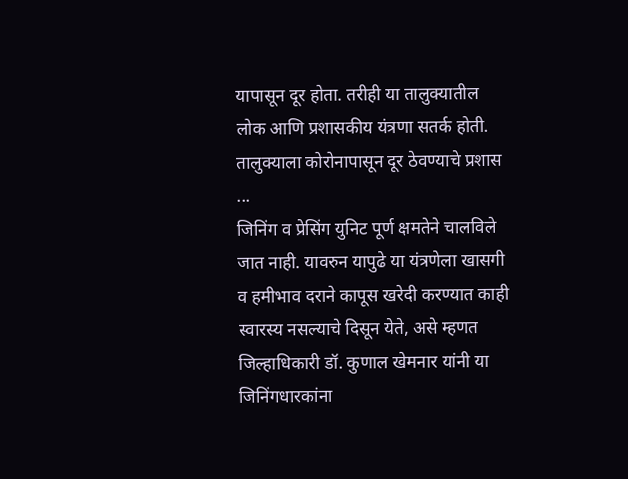यापासून दूर होता. तरीही या तालुक्यातील लोक आणि प्रशासकीय यंत्रणा सतर्क होती. तालुक्याला कोरोनापासून दूर ठेवण्याचे प्रशास ...
जिनिंग व प्रेसिंग युनिट पूर्ण क्षमतेने चालविले जात नाही. यावरुन यापुढे या यंत्रणेला खासगी व हमीभाव दराने कापूस खरेदी करण्यात काही स्वारस्य नसल्याचे दिसून येते, असे म्हणत जिल्हाधिकारी डॉ. कुणाल खेमनार यांनी या जिनिंगधारकांना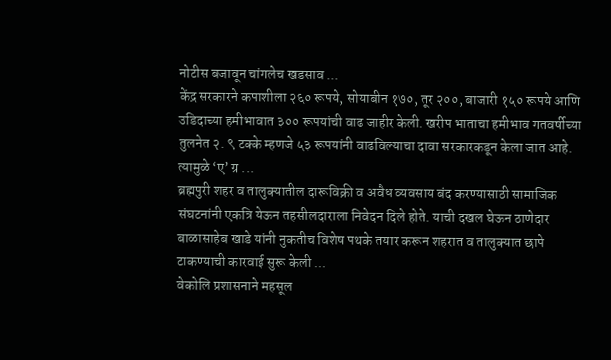नोटीस बजावून चांगलेच खडसाव ...
केंद्र सरकारने कपाशीला २६० रूपये, सोयाबीन १७०, तूर २००, बाजारी १५० रूपये आणि उडिदाच्या हमीभावात ३०० रूपयांची वाढ जाहीर केली. खरीप भाताचा हमीभाव गतवर्षीच्या तुलनेत २. ९ टक्के म्हणजे ५३ रूपयांनी वाढविल्याचा दावा सरकारकडून केला जात आहे. त्यामुळे ‘ए’ ग्र ...
ब्रह्मपुरी शहर व तालुक्यातील दारूविक्री व अवैध व्यवसाय बंद करण्यासाठी सामाजिक संघटनांनी एकत्रि येऊन तहसीलदाराला निवेदन दिले होते. याची दखल घेऊन ठाणेदार बाळासाहेब खाडे यांनी नुकतीच विशेष पथके तयार करून शहरात व तालुक्यात छापे टाकण्याची कारवाई सुरू केली ...
वेकोलि प्रशासनाने महसूल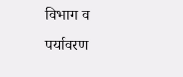विभाग व पर्यावरण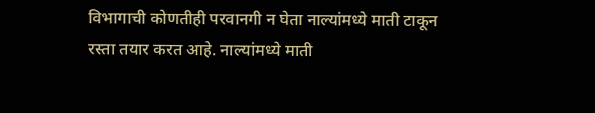विभागाची कोणतीही परवानगी न घेता नाल्यांमध्ये माती टाकून रस्ता तयार करत आहे. नाल्यांमध्ये माती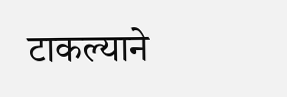टाकल्याने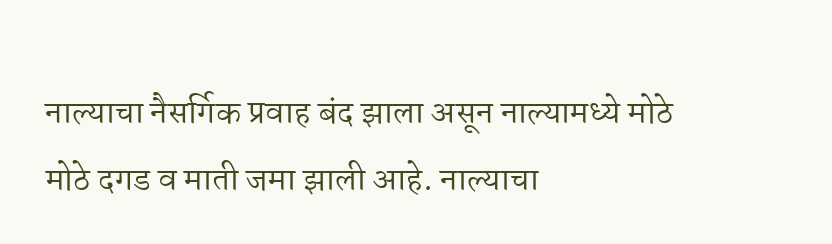नाल्याचा नैसर्गिक प्रवाह बंद झाला असून नाल्यामध्ये मोठे मोठे दगड व माती जमा झाली आहे. नाल्याचा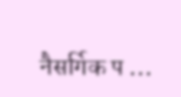नैसर्गिक प ...